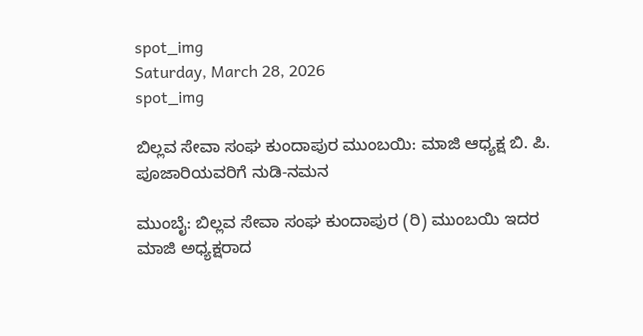spot_img
Saturday, March 28, 2026
spot_img

ಬಿಲ್ಲವ ಸೇವಾ ಸಂಘ ಕುಂದಾಪುರ ಮುಂಬಯಿ: ಮಾಜಿ ಆಧ್ಯಕ್ಷ ಬಿ. ಪಿ. ಪೂಜಾರಿಯವರಿಗೆ ನುಡಿ-ನಮನ

ಮುಂಬೈ: ಬಿಲ್ಲವ ಸೇವಾ ಸಂಘ ಕುಂದಾಪುರ (ರಿ) ಮುಂಬಯಿ ಇದರ ಮಾಜಿ ಅಧ್ಯಕ್ಷರಾದ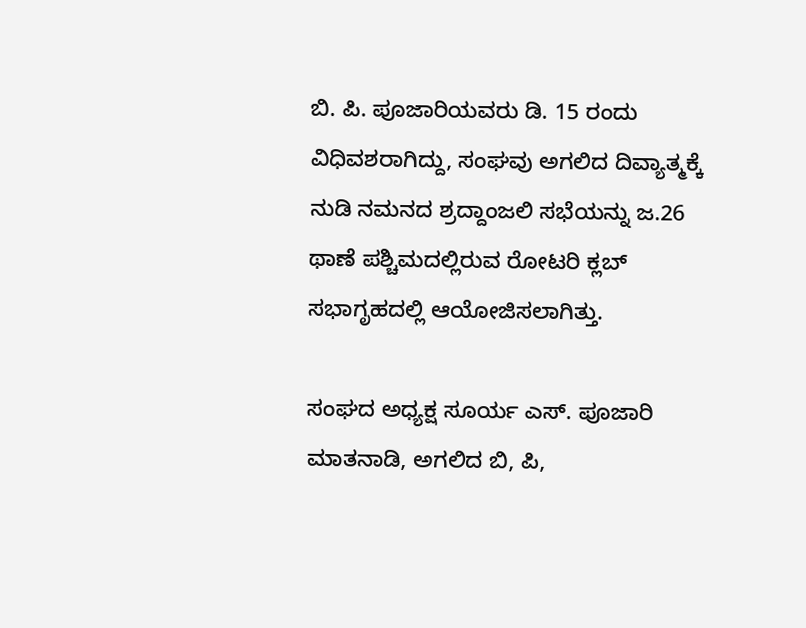ಬಿ. ಪಿ. ಪೂಜಾರಿಯವರು ಡಿ. 15 ರಂದು ವಿಧಿವಶರಾಗಿದ್ದು, ಸಂಘವು ಅಗಲಿದ ದಿವ್ಯಾತ್ಮಕ್ಕೆ ನುಡಿ ನಮನದ ಶ್ರದ್ದಾಂಜಲಿ ಸಭೆಯನ್ನು ಜ.26 ಥಾಣೆ ಪಶ್ಚಿಮದಲ್ಲಿರುವ ರೋಟರಿ ಕ್ಲಬ್ ಸಭಾಗೃಹದಲ್ಲಿ ಆಯೋಜಿಸಲಾಗಿತ್ತು.

ಸಂಘದ ಅಧ್ಯಕ್ಷ ಸೂರ್ಯ ಎಸ್. ಪೂಜಾರಿ ಮಾತನಾಡಿ, ಅಗಲಿದ ಬಿ, ಪಿ,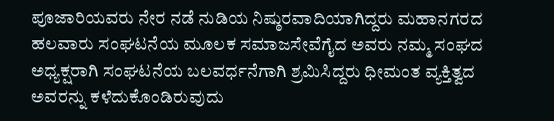ಪೂಜಾರಿಯವರು ನೇರ ನಡೆ ನುಡಿಯ ನಿಷ್ಠುರವಾದಿಯಾಗಿದ್ದರು ಮಹಾನಗರದ ಹಲವಾರು ಸಂಘಟನೆಯ ಮೂಲಕ ಸಮಾಜಸೇವೆಗೈದ ಅವರು ನಮ್ಮ ಸಂಘದ ಅಧ್ಯಕ್ಷರಾಗಿ ಸಂಘಟನೆಯ ಬಲವರ್ಧನೆಗಾಗಿ ಶ್ರಮಿಸಿದ್ದರು ಧೀಮಂತ ವ್ಯಕ್ತಿತ್ವದ ಅವರನ್ನು ಕಳೆದುಕೊಂಡಿರುವುದು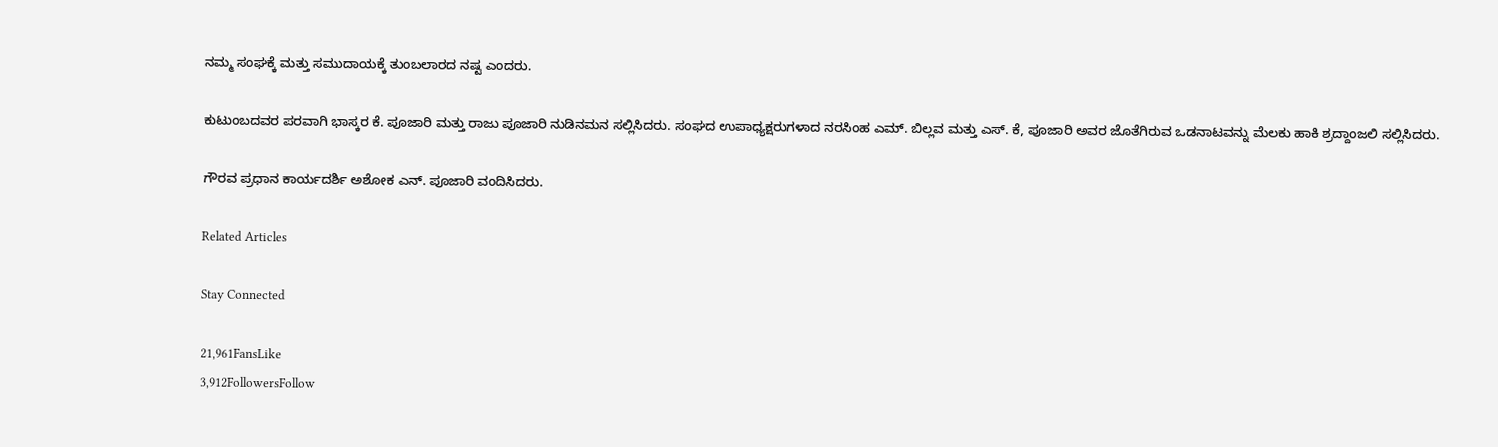ನಮ್ಮ ಸಂಘಕ್ಕೆ ಮತ್ತು ಸಮುದಾಯಕ್ಕೆ ತುಂಬಲಾರದ ನಷ್ಟ ಎಂದರು.

ಕುಟುಂಬದವರ ಪರವಾಗಿ ಭಾಸ್ಕರ ಕೆ. ಪೂಜಾರಿ ಮತ್ತು ರಾಜು ಪೂಜಾರಿ ನುಡಿನಮನ ಸಲ್ಲಿಸಿದರು. ಸಂಘದ ಉಪಾಧ್ಯಕ್ಷರುಗಳಾದ ನರಸಿಂಹ ಎಮ್. ಬಿಲ್ಲವ ಮತ್ತು ಎಸ್. ಕೆ, ಪೂಜಾರಿ ಅವರ ಜೊತೆಗಿರುವ ಒಡನಾಟವನ್ನು ಮೆಲಕು ಹಾಕಿ ಶ್ರದ್ದಾಂಜಲಿ ಸಲ್ಲಿಸಿದರು.

ಗೌರವ ಪ್ರಧಾನ ಕಾರ್ಯದರ್ಶಿ ಅಶೋಕ ಎನ್. ಪೂಜಾರಿ ವಂದಿಸಿದರು.

Related Articles

Stay Connected

21,961FansLike
3,912FollowersFollow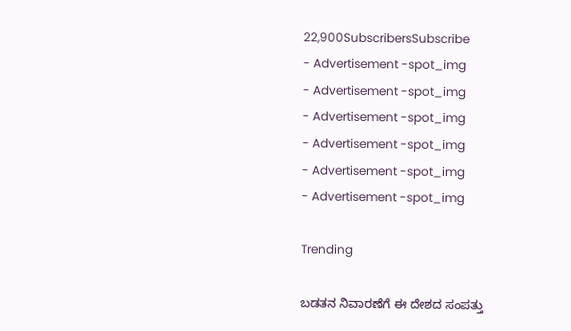22,900SubscribersSubscribe
- Advertisement -spot_img
- Advertisement -spot_img
- Advertisement -spot_img
- Advertisement -spot_img
- Advertisement -spot_img
- Advertisement -spot_img

Trending

ಬಡತನ ನಿವಾರಣೆಗೆ ಈ ದೇಶದ ಸಂಪತ್ತು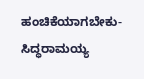ಹಂಚಿಕೆಯಾಗಬೇಕು-ಸಿದ್ಧರಾಮಯ್ಯ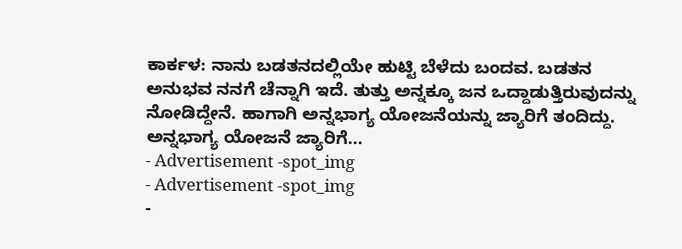ಕಾರ್ಕಳ: ನಾನು ಬಡತನದಲ್ಲಿಯೇ ಹುಟ್ಟಿ ಬೆಳೆದು ಬಂದವ. ಬಡತನ ಅನುಭವ ನನಗೆ ಚೆನ್ನಾಗಿ ಇದೆ. ತುತ್ತು ಅನ್ನಕ್ಕೂ ಜನ ಒದ್ದಾಡುತ್ತಿರುವುದನ್ನು ನೋಡಿದ್ದೇನೆ. ಹಾಗಾಗಿ ಅನ್ನಭಾಗ್ಯ ಯೋಜನೆಯನ್ನು ಜ್ಯಾರಿಗೆ ತಂದಿದ್ದು. ಅನ್ನಭಾಗ್ಯ ಯೋಜನೆ ಜ್ಯಾರಿಗೆ...
- Advertisement -spot_img
- Advertisement -spot_img
-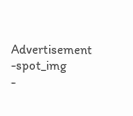Advertisement -spot_img
-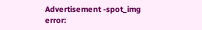Advertisement -spot_img
error: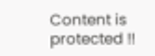Content is protected !!